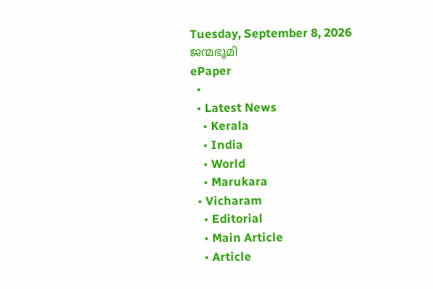Tuesday, September 8, 2026
ജന്മഭൂമി
ePaper
  •
  • Latest News
    • Kerala
    • India
    • World
    • Marukara
  • Vicharam
    • Editorial
    • Main Article
    • Article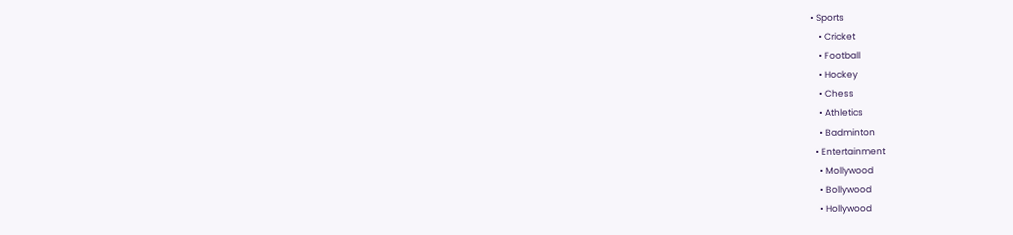• Sports
    • Cricket
    • Football
    • Hockey
    • Chess
    • Athletics
    • Badminton
  • Entertainment
    • Mollywood
    • Bollywood
    • Hollywood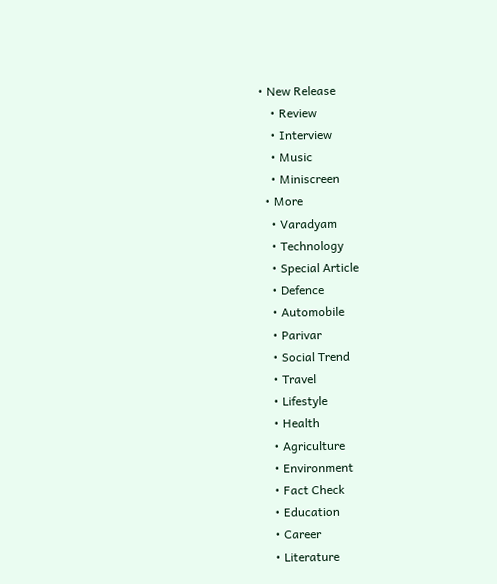• New Release
    • Review
    • Interview
    • Music
    • Miniscreen
  • More
    • Varadyam
    • Technology
    • Special Article
    • Defence
    • Automobile
    • Parivar
    • Social Trend
    • Travel
    • Lifestyle
    • Health
    • Agriculture
    • Environment
    • Fact Check
    • Education
    • Career
    • Literature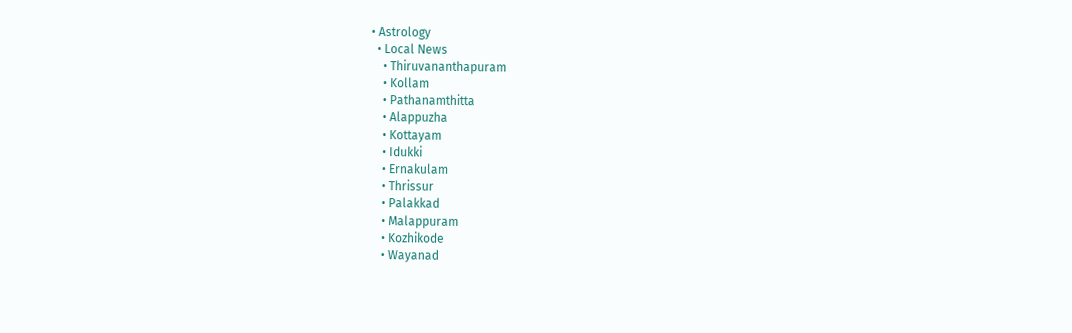• Astrology
  • Local News
    • Thiruvananthapuram
    • Kollam
    • Pathanamthitta
    • Alappuzha
    • Kottayam
    • Idukki
    • Ernakulam
    • Thrissur
    • Palakkad
    • Malappuram
    • Kozhikode
    • Wayanad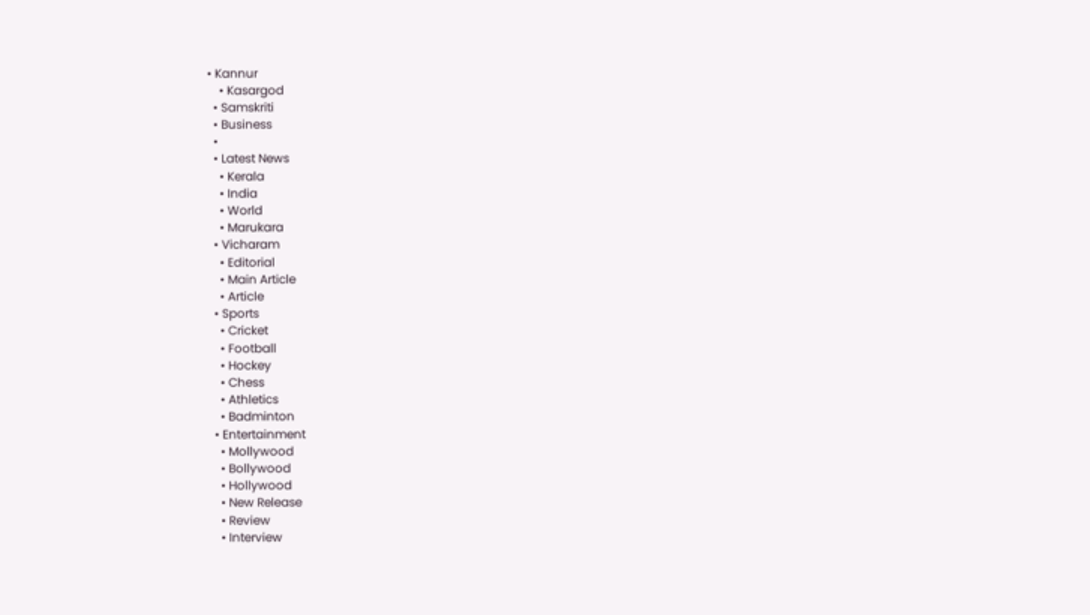• Kannur
    • Kasargod
  • Samskriti
  • Business
  •
  • Latest News
    • Kerala
    • India
    • World
    • Marukara
  • Vicharam
    • Editorial
    • Main Article
    • Article
  • Sports
    • Cricket
    • Football
    • Hockey
    • Chess
    • Athletics
    • Badminton
  • Entertainment
    • Mollywood
    • Bollywood
    • Hollywood
    • New Release
    • Review
    • Interview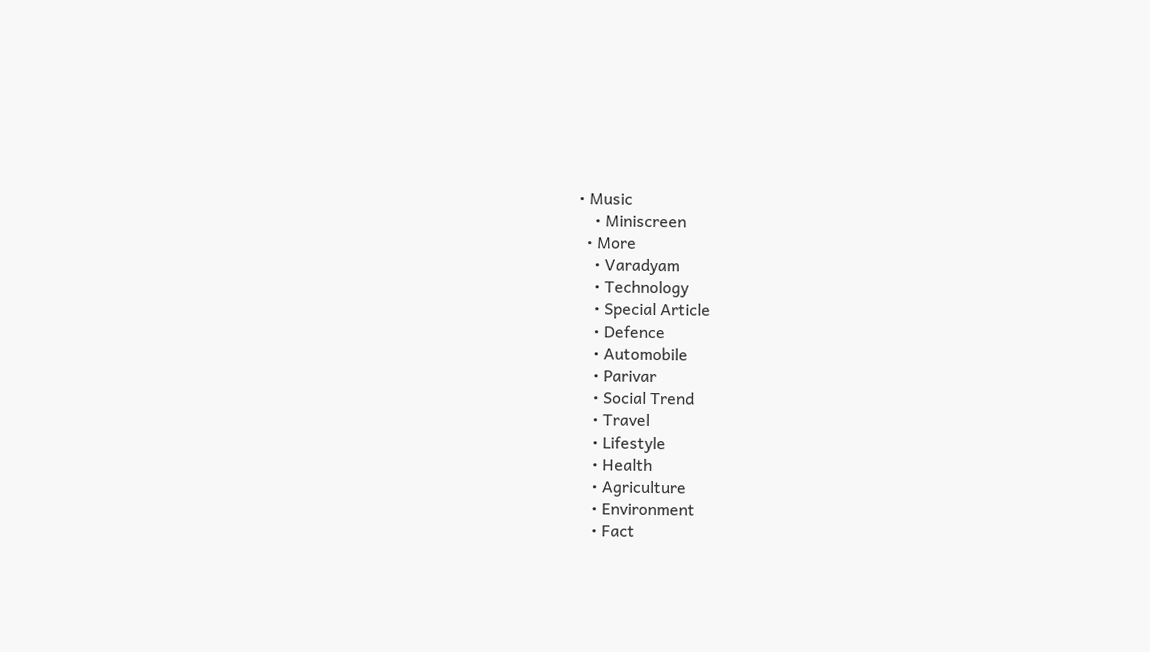• Music
    • Miniscreen
  • More
    • Varadyam
    • Technology
    • Special Article
    • Defence
    • Automobile
    • Parivar
    • Social Trend
    • Travel
    • Lifestyle
    • Health
    • Agriculture
    • Environment
    • Fact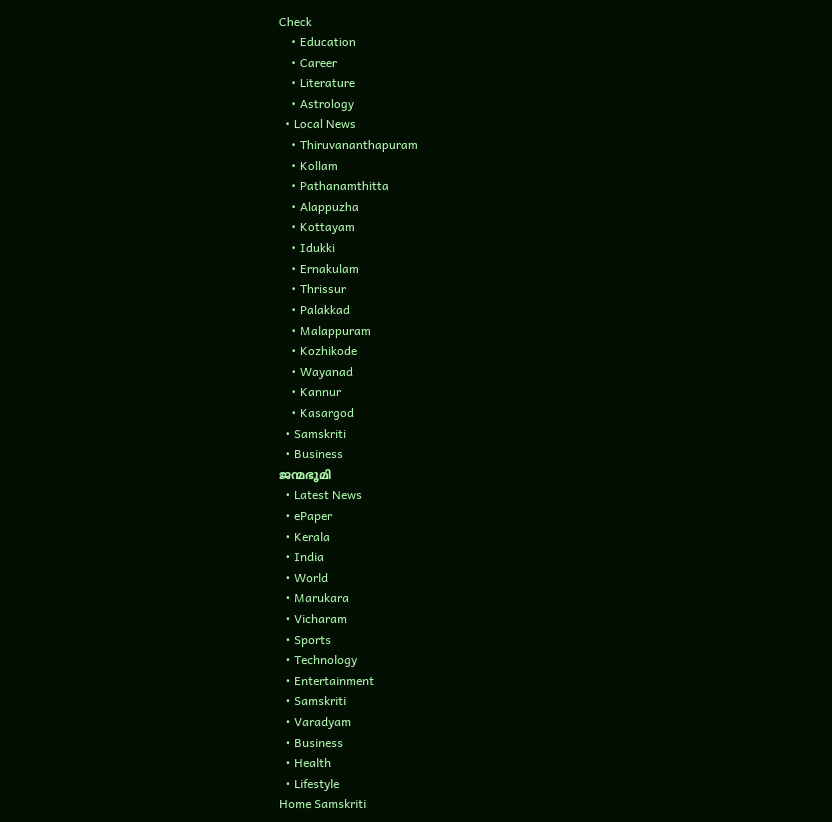Check
    • Education
    • Career
    • Literature
    • Astrology
  • Local News
    • Thiruvananthapuram
    • Kollam
    • Pathanamthitta
    • Alappuzha
    • Kottayam
    • Idukki
    • Ernakulam
    • Thrissur
    • Palakkad
    • Malappuram
    • Kozhikode
    • Wayanad
    • Kannur
    • Kasargod
  • Samskriti
  • Business
ജന്മഭൂമി
  • Latest News
  • ePaper
  • Kerala
  • India
  • World
  • Marukara
  • Vicharam
  • Sports
  • Technology
  • Entertainment
  • Samskriti
  • Varadyam
  • Business
  • Health
  • Lifestyle
Home Samskriti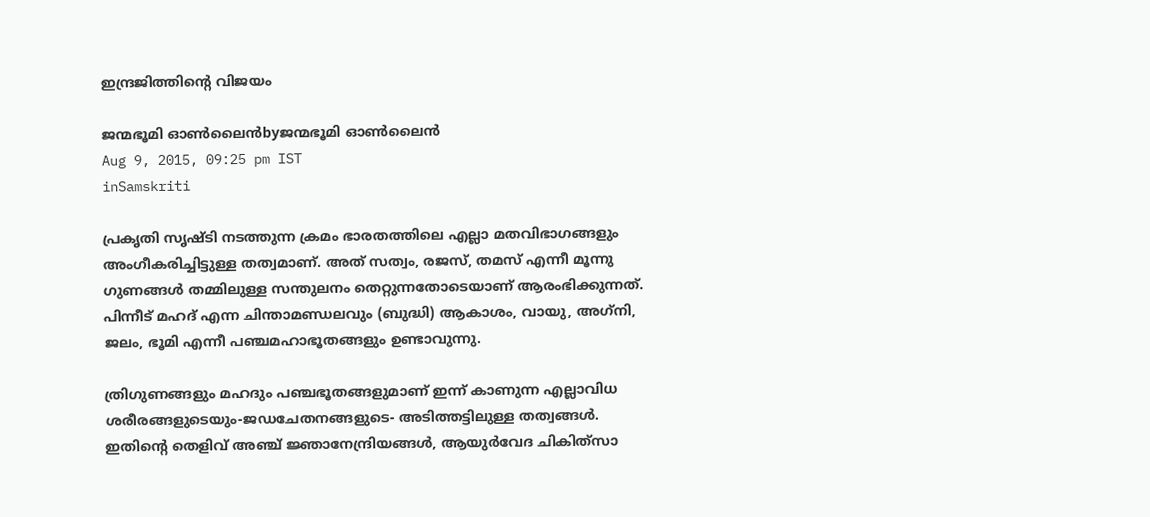ഇന്ദ്രജിത്തിന്റെ വിജയം

ജന്മഭൂമി ഓണ്‍ലൈന്‍byജന്മഭൂമി ഓണ്‍ലൈന്‍
Aug 9, 2015, 09:25 pm IST
inSamskriti

പ്രകൃതി സൃഷ്ടി നടത്തുന്ന ക്രമം ഭാരതത്തിലെ എല്ലാ മതവിഭാഗങ്ങളും അംഗീകരിച്ചിട്ടുള്ള തത്വമാണ്. അത് സത്വം, രജസ്, തമസ് എന്നീ മൂന്നു ഗുണങ്ങള്‍ തമ്മിലുള്ള സന്തുലനം തെറ്റുന്നതോടെയാണ് ആരംഭിക്കുന്നത്. പിന്നീട് മഹദ് എന്ന ചിന്താമണ്ഡലവും (ബുദ്ധി) ആകാശം, വായു, അഗ്‌നി, ജലം, ഭൂമി എന്നീ പഞ്ചമഹാഭൂതങ്ങളും ഉണ്ടാവുന്നു.

ത്രിഗുണങ്ങളും മഹദും പഞ്ചഭൂതങ്ങളുമാണ് ഇന്ന് കാണുന്ന എല്ലാവിധ ശരീരങ്ങളുടെയും-ജഡചേതനങ്ങളുടെ- അടിത്തട്ടിലുള്ള തത്വങ്ങള്‍. ഇതിന്റെ തെളിവ് അഞ്ച് ജ്ഞാനേന്ദ്രിയങ്ങള്‍, ആയുര്‍വേദ ചികിത്‌സാ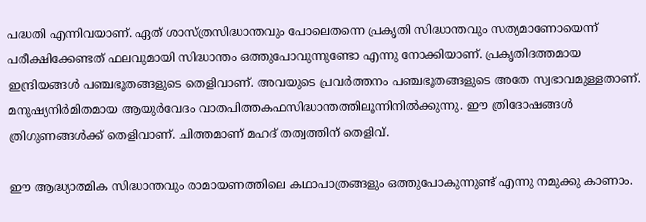പദ്ധതി എന്നിവയാണ്. ഏത് ശാസ്ത്രസിദ്ധാന്തവും പോലെതന്നെ പ്രകൃതി സിദ്ധാന്തവും സത്യമാണോയെന്ന് പരീക്ഷിക്കേണ്ടത് ഫലവുമായി സിദ്ധാന്തം ഒത്തുപോവുന്നുണ്ടോ എന്നു നോക്കിയാണ്. പ്രകൃതിദത്തമായ ഇന്ദ്രിയങ്ങള്‍ പഞ്ചഭൂതങ്ങളുടെ തെളിവാണ്. അവയുടെ പ്രവര്‍ത്തനം പഞ്ചഭൂതങ്ങളുടെ അതേ സ്വഭാവമുള്ളതാണ്. മനുഷ്യനിര്‍മിതമായ ആയുര്‍വേദം വാതപിത്തകഫസിദ്ധാന്തത്തിലൂന്നിനില്‍ക്കുന്നു. ഈ ത്രിദോഷങ്ങള്‍ ത്രിഗുണങ്ങള്‍ക്ക് തെളിവാണ്. ചിത്തമാണ് മഹദ് തത്വത്തിന് തെളിവ്.

ഈ ആദ്ധ്യാത്മിക സിദ്ധാന്തവും രാമായണത്തിലെ കഥാപാത്രങ്ങളും ഒത്തുപോകുന്നുണ്ട് എന്നു നമുക്കു കാണാം.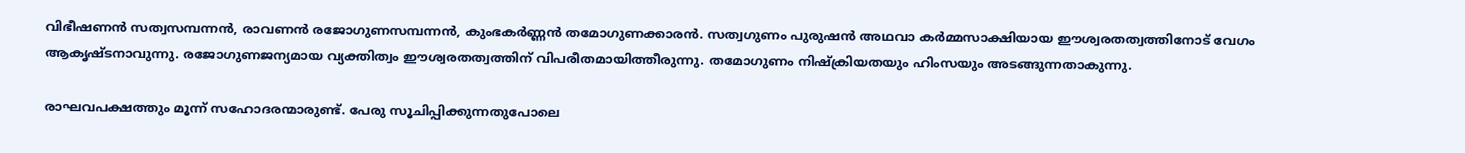വിഭീഷണന്‍ സത്വസമ്പന്നന്‍, രാവണന്‍ രജോഗുണസമ്പന്നന്‍, കുംഭകര്‍ണ്ണന്‍ തമോഗുണക്കാരന്‍. സത്വഗുണം പുരുഷന്‍ അഥവാ കര്‍മ്മസാക്ഷിയായ ഈശ്വരതത്വത്തിനോട് വേഗം ആകൃഷ്ടനാവുന്നു. രജോഗുണജന്യമായ വ്യക്തിത്വം ഈശ്വരതത്വത്തിന് വിപരീതമായിത്തീരുന്നു. തമോഗുണം നിഷ്‌ക്രിയതയും ഹിംസയും അടങ്ങുന്നതാകുന്നു.

രാഘവപക്ഷത്തും മൂന്ന് സഹോദരന്മാരുണ്ട്. പേരു സൂചിപ്പിക്കുന്നതുപോലെ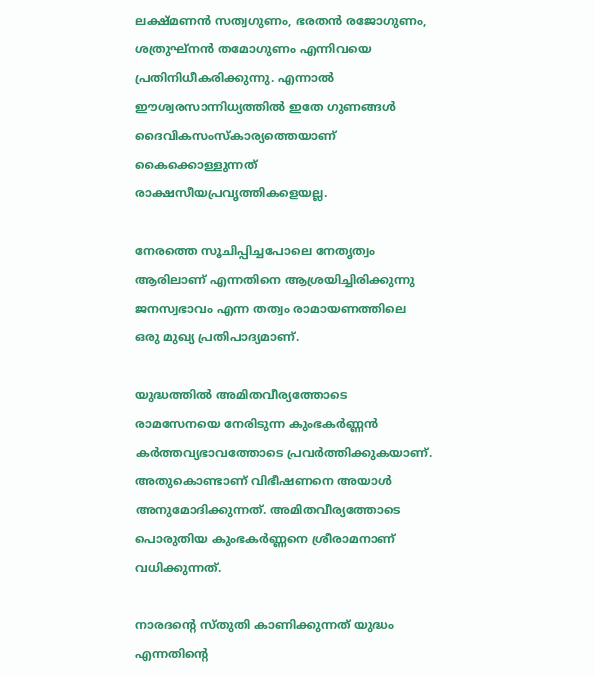ലക്ഷ്മണന്‍ സത്വഗുണം, ഭരതന്‍ രജോഗുണം, ശത്രുഘ്‌നന്‍ തമോഗുണം എന്നിവയെ പ്രതിനിധീകരിക്കുന്നു. എന്നാല്‍ ഈശ്വരസാന്നിധ്യത്തില്‍ ഇതേ ഗുണങ്ങള്‍ ദൈവികസംസ്‌കാര്യത്തെയാണ് കൈക്കൊള്ളുന്നത് രാക്ഷസീയപ്രവൃത്തികളെയല്ല.

നേരത്തെ സൂചിപ്പിച്ചപോലെ നേതൃത്വം ആരിലാണ് എന്നതിനെ ആശ്രയിച്ചിരിക്കുന്നു ജനസ്വഭാവം എന്ന തത്വം രാമായണത്തിലെ ഒരു മുഖ്യ പ്രതിപാദ്യമാണ്.

യുദ്ധത്തില്‍ അമിതവീര്യത്തോടെ രാമസേനയെ നേരിടുന്ന കുംഭകര്‍ണ്ണന്‍ കര്‍ത്തവ്യഭാവത്തോടെ പ്രവര്‍ത്തിക്കുകയാണ്. അതുകൊണ്ടാണ് വിഭീഷണനെ അയാള്‍ അനുമോദിക്കുന്നത്. അമിതവീര്യത്തോടെ പൊരുതിയ കുംഭകര്‍ണ്ണനെ ശ്രീരാമനാണ് വധിക്കുന്നത്.

നാരദന്റെ സ്തുതി കാണിക്കുന്നത് യുദ്ധം എന്നതിന്റെ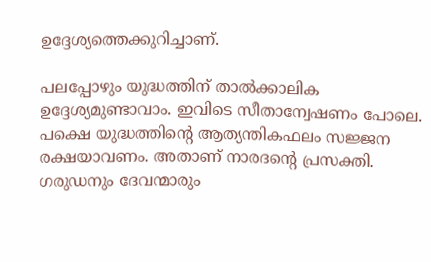ഉദ്ദേശ്യത്തെക്കുറിച്ചാണ്.

പലപ്പോഴും യുദ്ധത്തിന് താല്‍ക്കാലിക ഉദ്ദേശ്യമുണ്ടാവാം. ഇവിടെ സീതാന്വേഷണം പോലെ. പക്ഷെ യുദ്ധത്തിന്റെ ആത്യന്തികഫലം സജ്ജന രക്ഷയാവണം. അതാണ് നാരദന്റെ പ്രസക്തി. ഗരുഡനും ദേവന്മാരും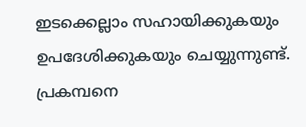ഇടക്കെല്ലാം സഹായിക്കുകയും ഉപദേശിക്കുകയും ചെയ്യുന്നുണ്ട്. പ്രകമ്പനെ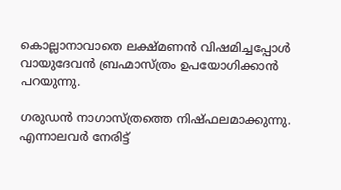കൊല്ലാനാവാതെ ലക്ഷ്മണന്‍ വിഷമിച്ചപ്പോള്‍ വായുദേവന്‍ ബ്രഹ്മാസ്ത്രം ഉപയോഗിക്കാന്‍ പറയുന്നു.

ഗരുഡന്‍ നാഗാസ്ത്രത്തെ നിഷ്ഫലമാക്കുന്നു. എന്നാലവര്‍ നേരിട്ട്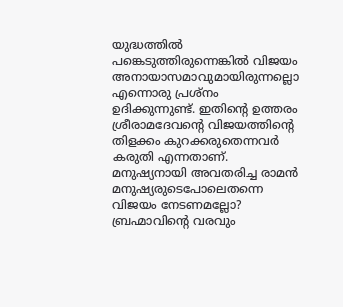യുദ്ധത്തില്‍ പങ്കെടുത്തിരുന്നെങ്കില്‍ വിജയം അനായാസമാവുമായിരുന്നല്ലൊ എന്നൊരു പ്രശ്‌നം ഉദിക്കുന്നുണ്ട്. ഇതിന്റെ ഉത്തരം ശ്രീരാമദേവന്റെ വിജയത്തിന്റെ തിളക്കം കുറക്കരുതെന്നവര്‍ കരുതി എന്നതാണ്. മനുഷ്യനായി അവതരിച്ച രാമന്‍ മനുഷ്യരുടെപോലെതന്നെ വിജയം നേടണമല്ലോ? ബ്രഹ്മാവിന്റെ വരവും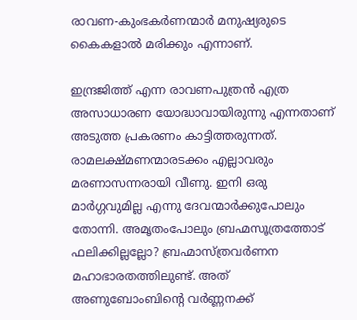രാവണ-കുംഭകര്‍ണന്മാര്‍ മനുഷ്യരുടെ കൈകളാല്‍ മരിക്കും എന്നാണ്.

ഇന്ദ്രജിത്ത് എന്ന രാവണപുത്രന്‍ എത്ര അസാധാരണ യോദ്ധാവായിരുന്നു എന്നതാണ് അടുത്ത പ്രകരണം കാട്ടിത്തരുന്നത്. രാമലക്ഷ്മണന്മാരടക്കം എല്ലാവരും മരണാസന്നരായി വീണു. ഇനി ഒരു മാര്‍ഗ്ഗവുമില്ല എന്നു ദേവന്മാര്‍ക്കുപോലും തോന്നി. അമൃതംപോലും ബ്രഹ്മസൂത്രത്തോട്  ഫലിക്കില്ലല്ലോ? ബ്രഹ്മാസ്ത്രവര്‍ണന മഹാഭാരതത്തിലുണ്ട്. അത് അണുബോംബിന്റെ വര്‍ണ്ണനക്ക്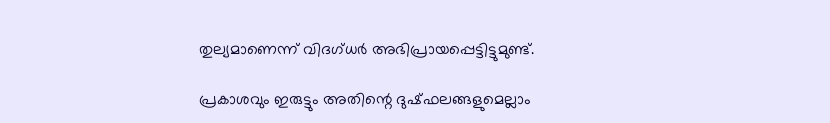തുല്യമാണെന്ന് വിദഗ്ധര്‍ അഭിപ്രായപ്പെട്ടിട്ടുമുണ്ട്.

പ്രകാശവും ഇരുട്ടും അതിന്റെ ദുഷ്ഫലങ്ങളുമെല്ലാം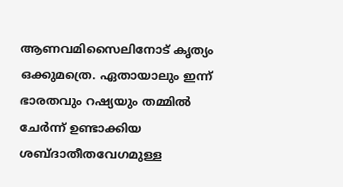ആണവമിസൈലിനോട് കൃത്യം ഒക്കുമത്രെ. ഏതായാലും ഇന്ന് ഭാരതവും റഷ്യയും തമ്മില്‍ ചേര്‍ന്ന് ഉണ്ടാക്കിയ ശബ്ദാതീതവേഗമുള്ള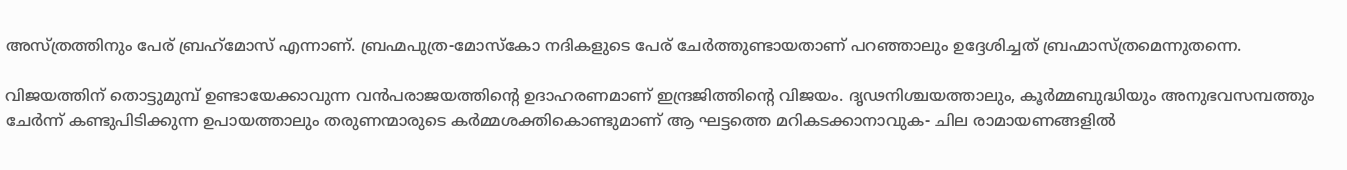അസ്ത്രത്തിനും പേര് ബ്രഹ്‌മോസ് എന്നാണ്. ബ്രഹ്മപുത്ര-മോസ്‌കോ നദികളുടെ പേര് ചേര്‍ത്തുണ്ടായതാണ് പറഞ്ഞാലും ഉദ്ദേശിച്ചത് ബ്രഹ്മാസ്ത്രമെന്നുതന്നെ.

വിജയത്തിന് തൊട്ടുമുമ്പ് ഉണ്ടായേക്കാവുന്ന വന്‍പരാജയത്തിന്റെ ഉദാഹരണമാണ് ഇന്ദ്രജിത്തിന്റെ വിജയം. ദൃഢനിശ്ചയത്താലും, കൂര്‍മ്മബുദ്ധിയും അനുഭവസമ്പത്തും ചേര്‍ന്ന് കണ്ടുപിടിക്കുന്ന ഉപായത്താലും തരുണന്മാരുടെ കര്‍മ്മശക്തികൊണ്ടുമാണ് ആ ഘട്ടത്തെ മറികടക്കാനാവുക- ചില രാമായണങ്ങളില്‍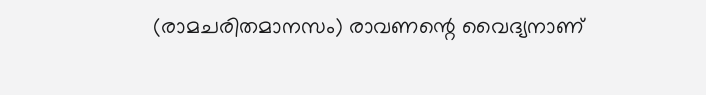(രാമചരിതമാനസം) രാവണന്റെ വൈദ്യനാണ്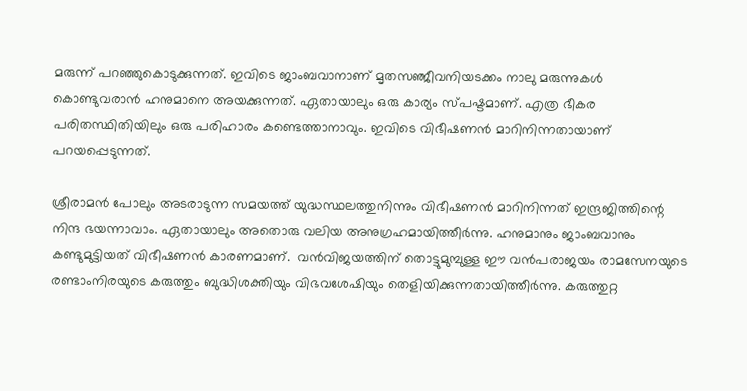മരുന്ന് പറഞ്ഞുകൊടുക്കുന്നത്. ഇവിടെ ജാംബവാനാണ് മൃതസഞ്ജീവനിയടക്കം നാലു മരുന്നുകള്‍ കൊണ്ടുവരാന്‍ ഹനുമാനെ അയക്കുന്നത്. ഏതായാലും ഒരു കാര്യം സ്പഷ്ടമാണ്. എത്ര ഭീകര പരിതസ്ഥിതിയിലും ഒരു പരിഹാരം കണ്ടെത്താനാവും. ഇവിടെ വിഭീഷണന്‍ മാറിനിന്നതായാണ് പറയപ്പെടുന്നത്.

ശ്രീരാമന്‍ പോലും അടരാടുന്ന സമയത്ത് യുദ്ധസ്ഥലത്തുനിന്നും വിഭീഷണന്‍ മാറിനിന്നത് ഇന്ദ്രജിത്തിന്റെ നിന്ദ ഭയന്നാവാം. ഏതായാലും അതൊരു വലിയ അനുഗ്രഹമായിത്തീര്‍ന്നു. ഹനുമാനും ജാംബവാനും കണ്ടുമുട്ടിയത് വിഭീഷണന്‍ കാരണമാണ്.  വന്‍വിജയത്തിന് തൊട്ടുമുമ്പുള്ള ഈ വന്‍പരാജയം രാമസേനയുടെ രണ്ടാംനിരയുടെ കരുത്തും ബുദ്ധിശക്തിയും വിഭവശേഷിയും തെളിയിക്കുന്നതായിത്തീര്‍ന്നു. കരുത്തുറ്റ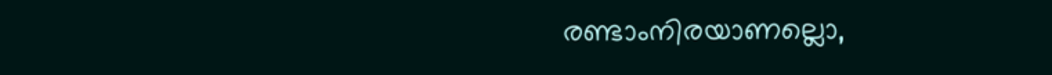രണ്ടാംനിരയാണല്ലൊ,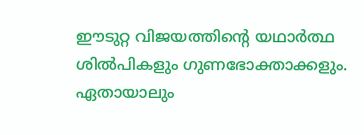ഈടുറ്റ വിജയത്തിന്റെ യഥാര്‍ത്ഥ ശില്‍പികളും ഗുണഭോക്താക്കളും. ഏതായാലും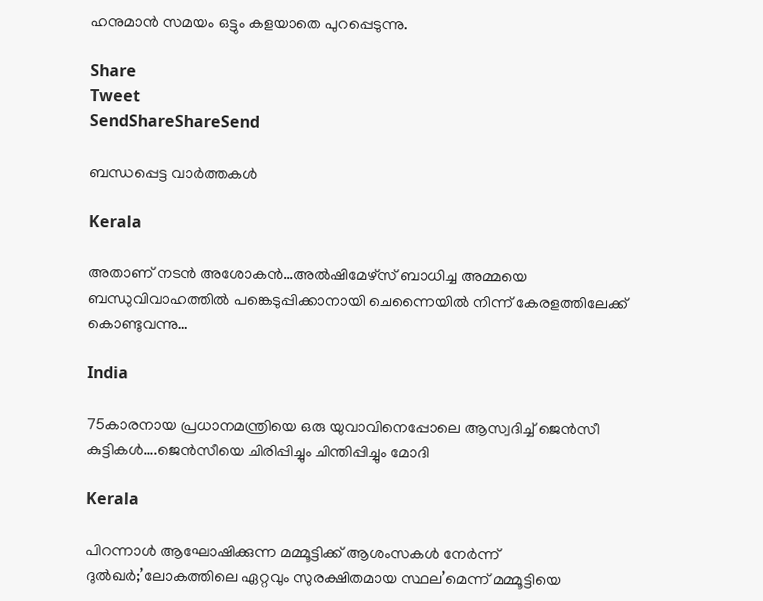ഹനുമാന്‍ സമയം ഒട്ടും കളയാതെ പുറപ്പെടുന്നു.

Share
Tweet
SendShareShareSend

ബന്ധപ്പെട്ട വാര്‍ത്തകള്‍

Kerala

അതാണ് നടന്‍ അശോകന്‍…അൽഷിമേഴ്‌സ് ബാധിച്ച അമ്മയെ ബന്ധുവിവാഹത്തിൽ പങ്കെടുപ്പിക്കാനായി ചെന്നൈയിൽ നിന്ന് കേരളത്തിലേക്ക് കൊണ്ടുവന്നു…

India

75കാരനായ പ്രധാനമന്ത്രിയെ ഒരു യുവാവിനെപ്പോലെ ആസ്വദിച്ച് ജെന്‍സീ കുട്ടികള്‍….ജെന്‍സീയെ ചിരിപ്പിച്ചും ചിന്തിപ്പിച്ചും മോദി

Kerala

പിറന്നാൾ ആഘോഷിക്കുന്ന മമ്മൂട്ടിക്ക് ആശംസകൾ നേർന്ന് ദുൽഖർ;’ലോകത്തിലെ ഏറ്റവും സുരക്ഷിതമായ സ്ഥല’മെന്ന് മമ്മൂട്ടിയെ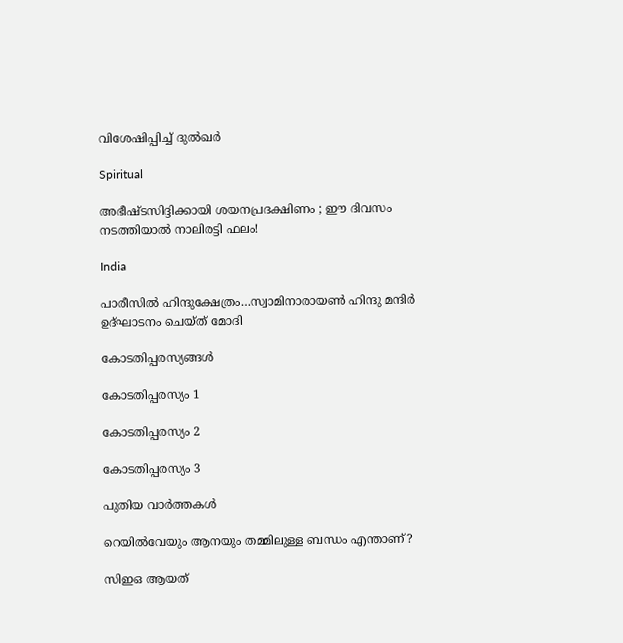വിശേഷിപ്പിച്ച് ദുല്‍ഖര്‍

Spiritual

അഭീഷ്ടസിദ്ദിക്കായി ശയനപ്രദക്ഷിണം ; ഈ ദിവസം നടത്തിയാൽ നാലിരട്ടി ഫലം!

India

പാരീസില്‍ ഹിന്ദുക്ഷേത്രം…സ്വാമിനാരായണ്‍ ഹിന്ദു മന്ദിര്‍ ഉദ്ഘാടനം ചെയ്ത് മോദി

കോടതിപ്പരസ്യങ്ങള്‍

കോടതിപ്പരസ്യം 1

കോടതിപ്പരസ്യം 2

കോടതിപ്പരസ്യം 3

പുതിയ വാര്‍ത്തകള്‍

റെയിൽവേയും ആനയും തമ്മിലുള്ള ബന്ധം എന്താണ്?

സിഇഒ ആയത്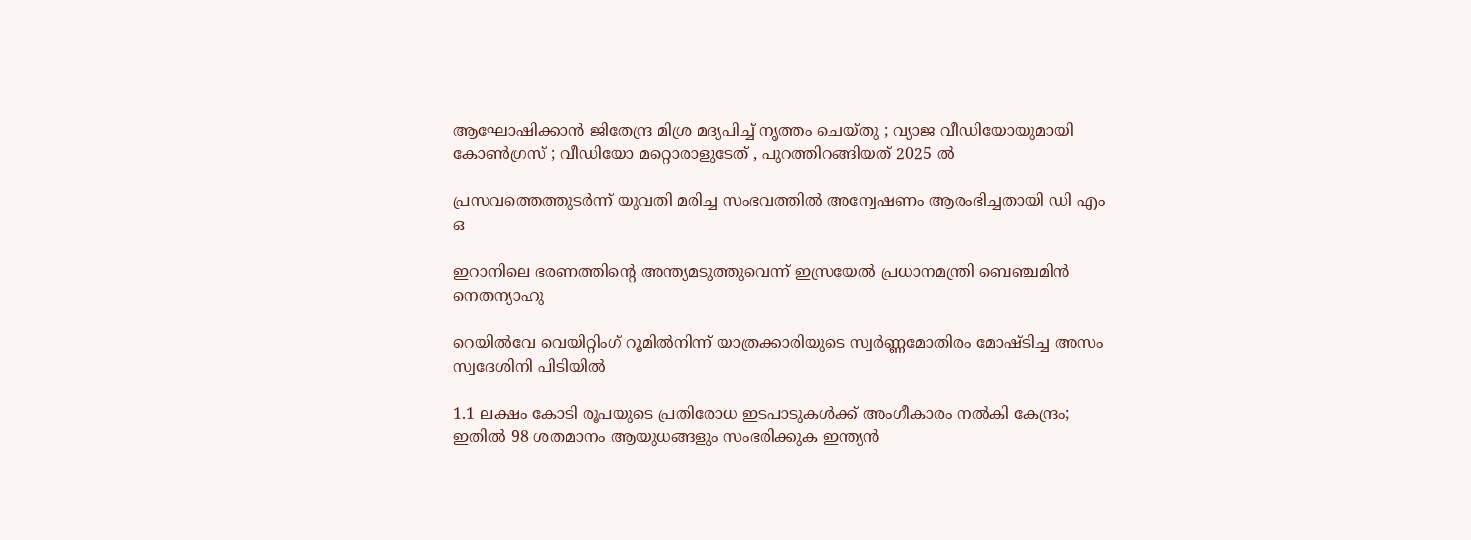ആഘോഷിക്കാൻ ജിതേന്ദ്ര മിശ്ര മദ്യപിച്ച് നൃത്തം ചെയ്തു ; വ്യാജ വീഡിയോയുമായി കോൺഗ്രസ് ; വീഡിയോ മറ്റൊരാളുടേത് , പുറത്തിറങ്ങിയത് 2025 ൽ

പ്രസവത്തെത്തുടര്‍ന്ന് യുവതി മരിച്ച സംഭവത്തില്‍ അന്വേഷണം ആരംഭിച്ചതായി ഡി എം ഒ

ഇറാനിലെ ഭരണത്തിന്റെ അന്ത്യമടുത്തുവെന്ന് ഇസ്രയേല്‍ പ്രധാനമന്ത്രി ബെഞ്ചമിന്‍ നെതന്യാഹു

റെയില്‍വേ വെയിറ്റിംഗ് റൂമില്‍നിന്ന് യാത്രക്കാരിയുടെ സ്വര്‍ണ്ണമോതിരം മോഷ്ടിച്ച അസം സ്വദേശിനി പിടിയില്‍

1.1 ലക്ഷം കോടി രൂപയുടെ പ്രതിരോധ ഇടപാടുകൾക്ക് അംഗീകാരം നൽകി കേന്ദ്രം; ഇതില്‍ 98 ശതമാനം ആയുധങ്ങളും സംഭരിക്കുക ഇന്ത്യന്‍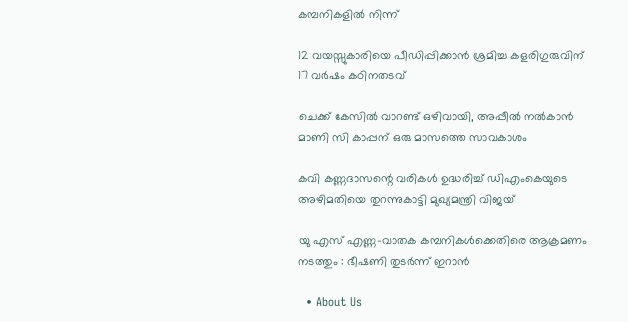കമ്പനികളില്‍ നിന്ന്

12 വയസ്സുകാരിയെ പീഡിപ്പിക്കാന്‍ ശ്രമിച്ച കളരിഗുരുവിന് 17 വര്‍ഷം കഠിനതടവ്

ചെക്ക് കേസില്‍ വാറണ്ട് ഒഴിവായി, അപ്പീല്‍ നല്‍കാന്‍ മാണി സി കാപ്പന് ഒരു മാസത്തെ സാവകാശം

കവി കണ്ണദാസന്റെ വരികള്‍ ഉദ്ധരിച്ച് ഡിഎംകെയുടെ അഴിമതിയെ തുറന്നുകാട്ടി മുഖ്യമന്ത്രി വിജയ്

യു എസ് എണ്ണ-വാതക കമ്പനികള്‍ക്കെതിരെ ആക്രമണം നടത്തും : ഭീഷണി തുടർന്ന് ഇറാൻ

  • About Us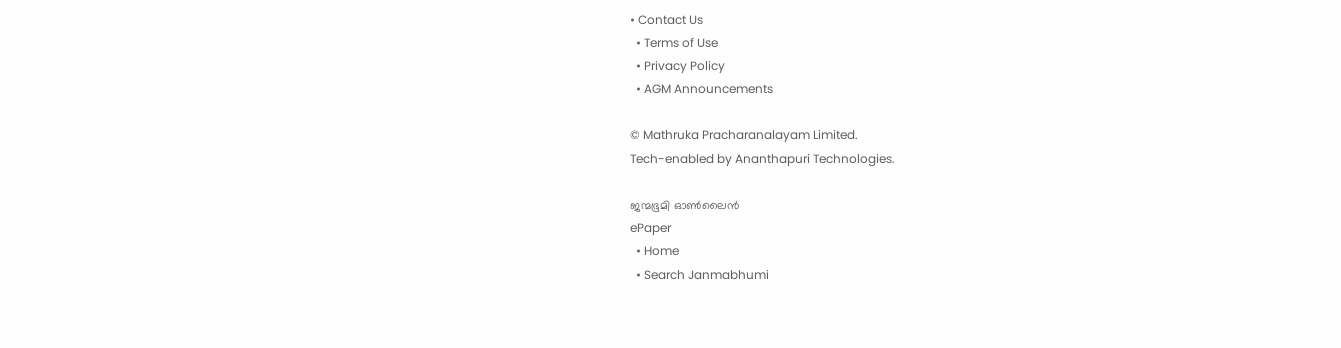• Contact Us
  • Terms of Use
  • Privacy Policy
  • AGM Announcements

© Mathruka Pracharanalayam Limited.
Tech-enabled by Ananthapuri Technologies.

ജന്മഭൂമി ഓണ്‍ലൈന്‍
ePaper
  • Home
  • Search Janmabhumi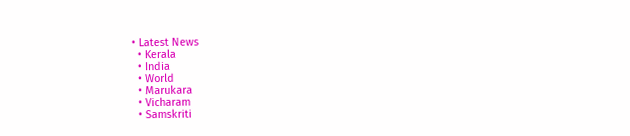• Latest News
  • Kerala
  • India
  • World
  • Marukara
  • Vicharam
  • Samskriti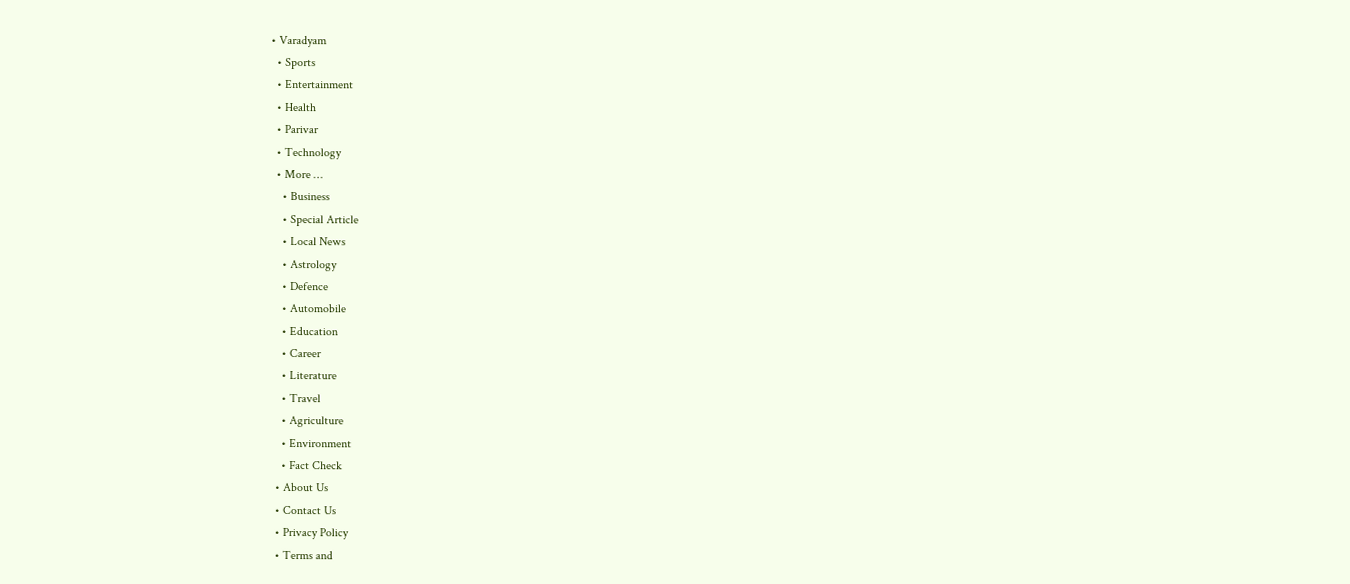• Varadyam
  • Sports
  • Entertainment
  • Health
  • Parivar
  • Technology
  • More …
    • Business
    • Special Article
    • Local News
    • Astrology
    • Defence
    • Automobile
    • Education
    • Career
    • Literature
    • Travel
    • Agriculture
    • Environment
    • Fact Check
  • About Us
  • Contact Us
  • Privacy Policy
  • Terms and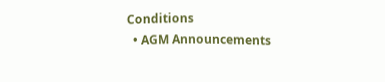Conditions
  • AGM Announcements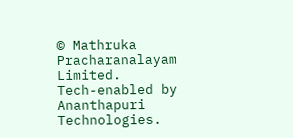© Mathruka Pracharanalayam Limited.
Tech-enabled by Ananthapuri Technologies.